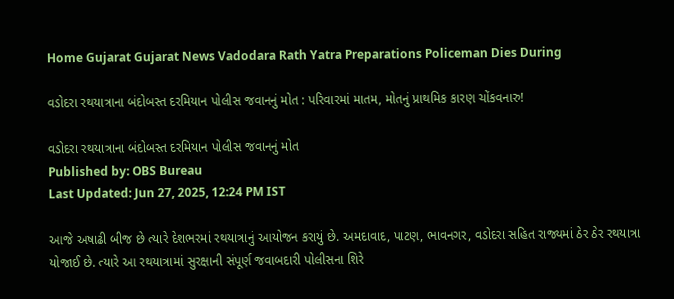Home Gujarat Gujarat News Vadodara Rath Yatra Preparations Policeman Dies During

વડોદરા રથયાત્રાના બંદોબસ્ત દરમિયાન પોલીસ જવાનનું મોત : પરિવારમાં માતમ, મોતનું પ્રાથમિક કારણ ચોંકવનારુ!

વડોદરા રથયાત્રાના બંદોબસ્ત દરમિયાન પોલીસ જવાનનું મોત
Published by: OBS Bureau
Last Updated: Jun 27, 2025, 12:24 PM IST

આજે અષાઢી બીજ છે ત્યારે દેશભરમાં રથયાત્રાનું આયોજન કરાયું છે. અમદાવાદ, પાટણ, ભાવનગર, વડોદરા સહિત રાજ્યમાં ઠેર ઠેર રથયાત્રા યોજાઈ છે. ત્યારે આ રથયાત્રામાં સુરક્ષાની સંપૂર્ણ જવાબદારી પોલીસના શિરે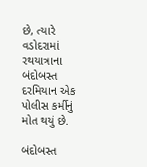છે, ત્યારે વડોદરામાં રથયાત્રાના બંદોબસ્ત દરમિયાન એક પોલીસ કર્મીનું મોત થયું છે.

બંદોબસ્ત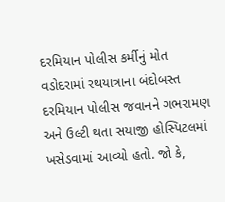દરમિયાન પોલીસ કર્મીનું મોત
વડોદરામાં રથયાત્રાના બંદોબસ્ત દરમિયાન પોલીસ જવાનને ગભરામણ અને ઉલ્ટી થતા સયાજી હોસ્પિટલમાં ખસેડવામાં આવ્યો હતો. જો કે,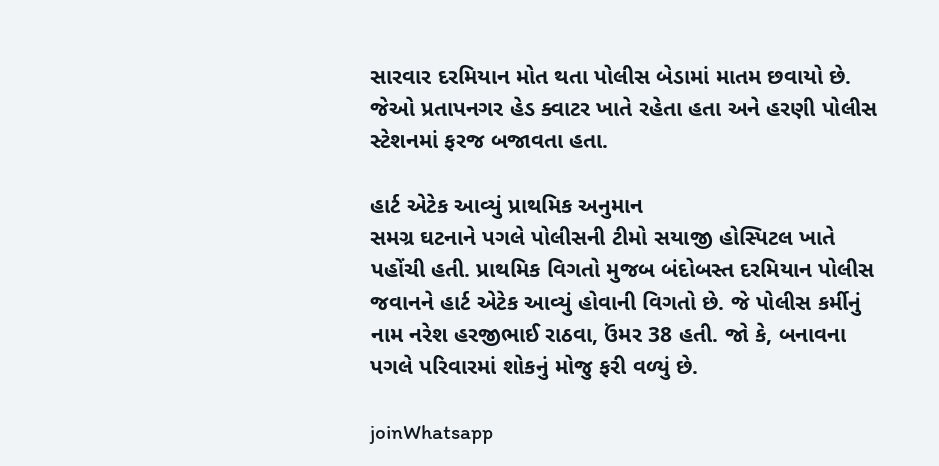સારવાર દરમિયાન મોત થતા પોલીસ બેડામાં માતમ છવાયો છે. જેઓ પ્રતાપનગર હેડ ક્વાટર ખાતે રહેતા હતા અને હરણી પોલીસ સ્ટેશનમાં ફરજ બજાવતા હતા.

હાર્ટ એટેક આવ્યું પ્રાથમિક અનુમાન
સમગ્ર ઘટનાને પગલે પોલીસની ટીમો સયાજી હોસ્પિટલ ખાતે પહોંચી હતી. પ્રાથમિક વિગતો મુજબ બંદોબસ્ત દરમિયાન પોલીસ જવાનને હાર્ટ એટેક આવ્યું હોવાની વિગતો છે. જે પોલીસ કર્મીનું નામ નરેશ હરજીભાઈ રાઠવા, ઉંમર 38 હતી. જો કે, બનાવના પગલે પરિવારમાં શોકનું મોજુ ફરી વળ્યું છે.

joinWhatsapp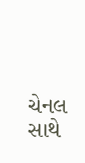ચેનલ સાથે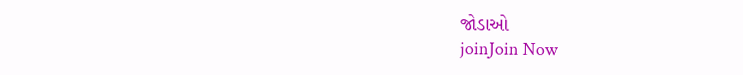જોડાઓ
joinJoin Now